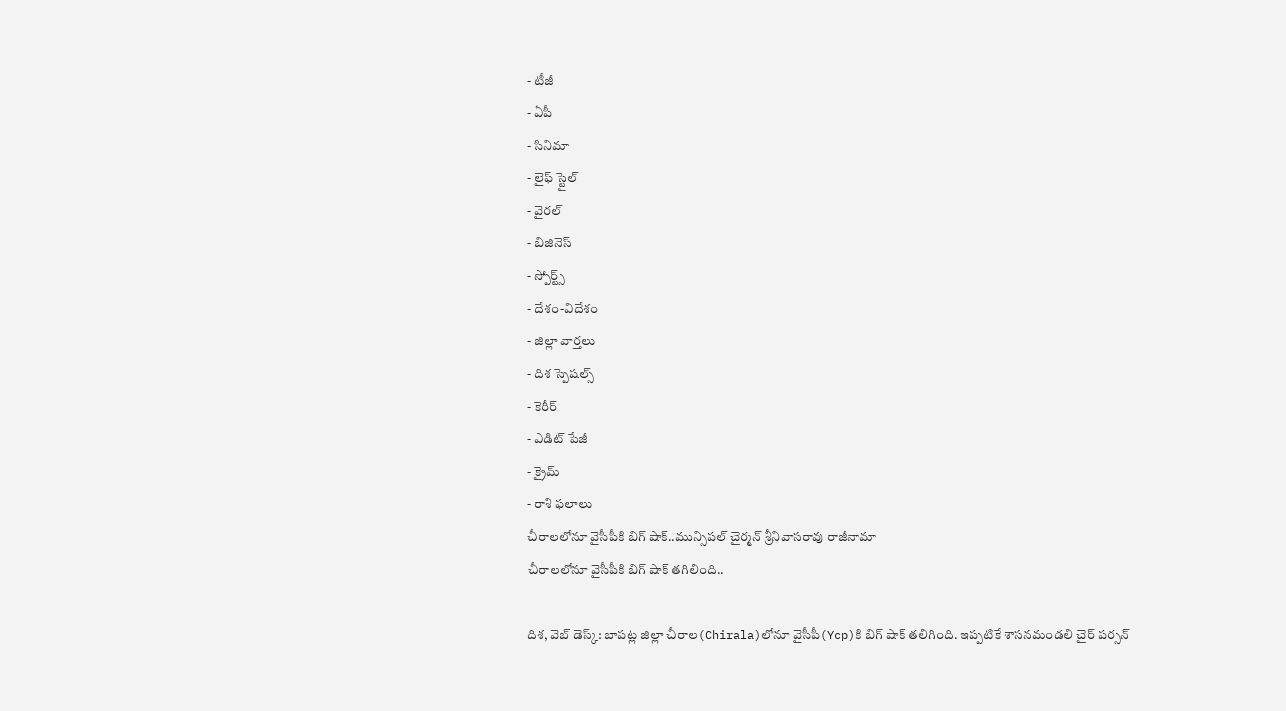- టీజీ
- ఏపీ
- సినిమా
- లైఫ్ స్టైల్
- వైరల్
- బిజినెస్
- స్పోర్ట్స్
- దేశం-విదేశం
- జిల్లా వార్తలు
- దిశ స్పెషల్స్
- కెరీర్
- ఎడిట్ పేజీ
- క్రైమ్
- రాశి ఫలాలు
చీరాలలోనూ వైసీపీకి బిగ్ షాక్..మున్సిపల్ చైర్మన్ శ్రీనివాసరావు రాజీనామా
చీరాలలోనూ వైసీపీకి బిగ్ షాక్ తగిలింది..

దిశ, వెబ్ డెస్క్: బాపట్ల జిల్లా చీరాల(Chirala)లోనూ వైసీపీ(Ycp)కి బిగ్ షాక్ తలిగింది. ఇప్పటికే శాసనమండలి చైర్ పర్సన్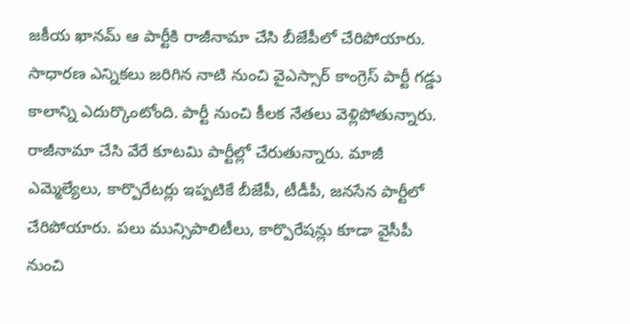జకీయ ఖానమ్ ఆ పార్టీకి రాజీనామా చేసి బీజేపీలో చేరిపోయారు. సాధారణ ఎన్నికలు జరిగిన నాటి నుంచి వైఎస్సార్ కాంగ్రెస్ పార్టీ గడ్డు కాలాన్ని ఎదుర్కొంటోంది. పార్టీ నుంచి కీలక నేతలు వెళ్లిపోతున్నారు. రాజీనామా చేసి వేరే కూటమి పార్టీల్లో చేరుతున్నారు. మాజీ ఎమ్మెల్యేలు, కార్పొరేటర్లు ఇప్పటికే బీజేపీ, టీడీపీ, జనసేన పార్టీలో చేరిపోయారు. పలు మున్సిపాలిటీలు, కార్పొరేషన్లు కూడా వైసీపీ నుంచి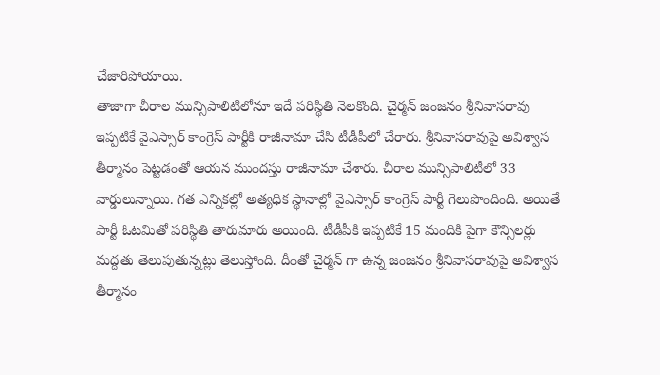చేజారిపోయాయి.
తాజాగా చీరాల మున్సిపాలిటిలోనూ ఇదే పరిస్థితి నెలకొంది. చైర్మన్ జంజనం శ్రీనివాసరావు ఇప్పటికే వైఎస్సార్ కాంగ్రెస్ పార్టీకి రాజీనామా చేసి టీడీపీలో చేరారు. శ్రీనివాసరావుపై అవిశ్వాస తీర్మానం పెట్టడంతో ఆయన ముందస్తు రాజీనామా చేశారు. చీరాల మున్సిపాలిటీలో 33 వార్డులున్నాయి. గత ఎన్నికల్లో అత్యధిక స్థానాల్లో వైఎస్సార్ కాంగ్రెస్ పార్టీ గెలుపొందింది. అయితే పార్టీ ఓటమితో పరిస్థితి తారుమారు అయింది. టీడీపీకి ఇప్పటికే 15 మందికి పైగా కౌన్సిలర్లు మద్దతు తెలుపుతున్నట్లు తెలుస్తోంది. దీంతో చైర్మన్ గా ఉన్న జంజనం శ్రీనివాసరావుపై అవిశ్వాస తీర్మానం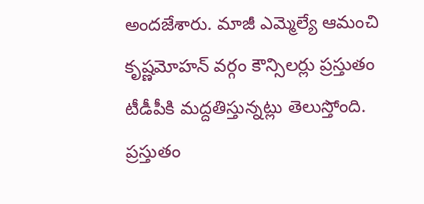అందజేశారు. మాజీ ఎమ్మెల్యే ఆమంచి కృష్ణమోహన్ వర్గం కౌన్సిలర్లు ప్రస్తుతం టీడీపీకి మద్దతిస్తున్నట్లు తెలుస్తోంది. ప్రస్తుతం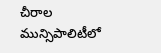చీరాల మున్సిపాలిటీలో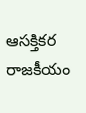ఆసక్తికర రాజకీయం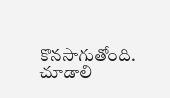కొనసాగుతోంది. చూడాలి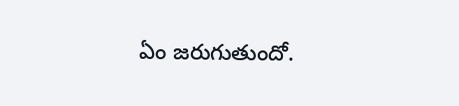ఏం జరుగుతుందో.